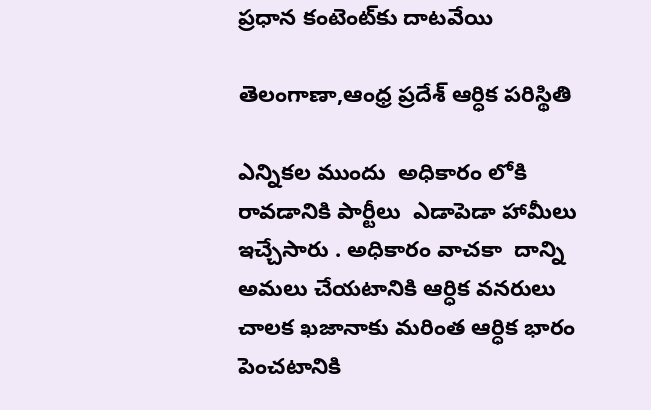ప్రధాన కంటెంట్‌కు దాటవేయి

తెలంగాణా,ఆంధ్ర ప్రదేశ్ ఆర్ధిక పరిస్థితి

ఎన్నికల ముందు  అధికారం లోకి రావడానికి పార్టీలు  ఎడాపెడా హామీలు  ఇచ్చేసారు . అధికారం వాచకా  దాన్ని అమలు చేయటానికి ఆర్ధిక వనరులు చాలక ఖజానాకు మరింత ఆర్ధిక భారం  పెంచటానికి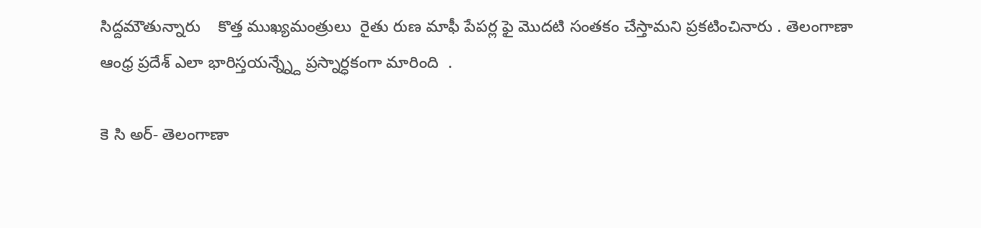సిద్దమౌతున్నారు    కొత్త ముఖ్యమంత్రులు  రైతు రుణ మాఫీ పేపర్ల ఫై మొదటి సంతకం చేస్తామని ప్రకటించినారు . తెలంగాణా  ఆంధ్ర ప్రదేశ్ ఎలా భారిస్తయన్న్న్దే ప్రస్నార్ధకంగా మారింది  .

కె సి అర్- తెలంగాణా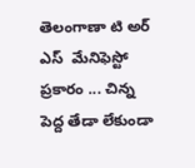తెలంగాణా టి అర్ ఎస్  మేనిఫెస్టో  ప్రకారం ... చిన్న పెద్ద తేడా లేకుండా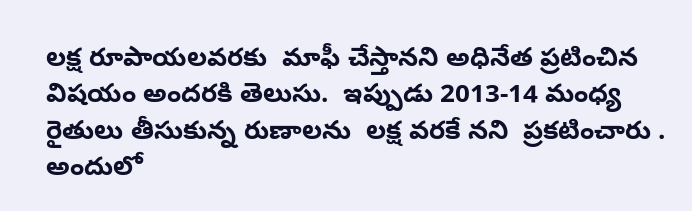లక్ష రూపాయలవరకు  మాఫీ చేస్తానని అధినేత ప్రటించిన విషయం అందరకి తెలుసు.  ఇప్పుడు 2013-14 మంధ్య రైతులు తీసుకున్న రుణాలను  లక్ష వరకే నని  ప్రకటించారు . అందులో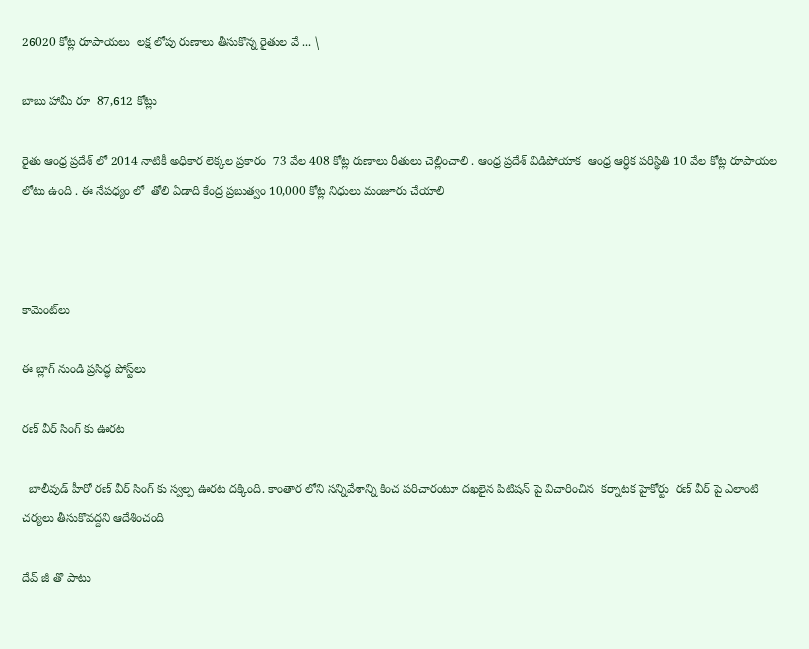26020 కోట్ల రూపాయలు  లక్ష లోపు రుణాలు తీసుకొన్న రైతుల వే ... \

బాబు హామీ రూ  87,612 కోట్లు

రైతు ఆంధ్ర ప్రదేశ్ లో 2014 నాటికీ అధికార లెక్కల ప్రకారం  73 వేల 408 కోట్ల రుణాలు రీతులు చెల్లించాలి . ఆంధ్ర ప్రదేశ్ విడిపోయాక  ఆంధ్ర ఆర్ధిక పరిస్థితి 10 వేల కోట్ల రూపాయల లోటు ఉంది . ఈ నేపధ్యం లో  తోలి ఏడాది కేంద్ర ప్రబుత్వం 10,000 కోట్ల నిధులు మంజూరు చేయాలి



కామెంట్‌లు

ఈ బ్లాగ్ నుండి ప్రసిద్ధ పోస్ట్‌లు

రణ్ వీర్ సింగ్ కు ఊరట

  బాలీవుడ్ హీరో రణ్ వీర్ సింగ్ కు స్వల్ప ఊరట దక్కింది. కాంతార లోని సన్నివేశాన్ని కించ పరిచారంటూ దఖలైన పిటిషన్ పై విచారించిన  కర్నాటక హైకోర్టు  రణ్ వీర్ పై ఎలాంటి చర్యలు తీసుకొవద్దని ఆదేశించంది

దేవ్ జీ తొ పాటు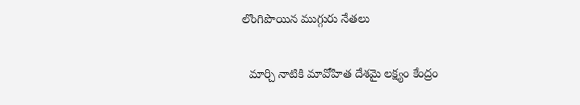లొంగిపొయిన ముగ్గురు నేతలు

  మార్చి నాటికి మావోహిత దేశమై లక్ష్యం కేంద్రం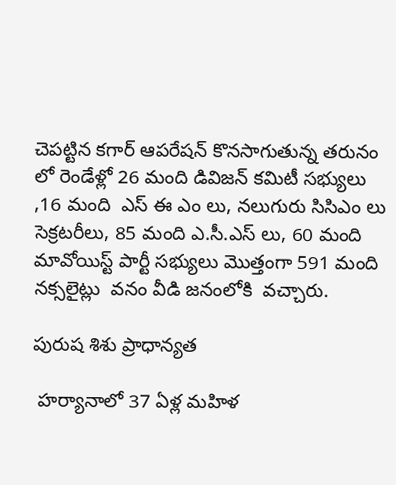చెపట్టిన కగార్ ఆపరేషన్ కొనసాగుతున్న తరునం లో రెండేళ్లో 26 మంది డివిజన్ కమిటీ సభ్యులు ,16 మంది  ఎస్ ఈ ఎం లు, నలుగురు సిసిఎం లు సెక్రటరీలు, 85 మంది ఎ.సీ.ఎస్ లు, 60 మంది మావోయిస్ట్ పార్టీ సభ్యులు మొత్తంగా 591 మంది నక్సలైట్లు  వనం వీడి జనంలోకి  వచ్చారు.

పురుష శిశు ప్రాధాన్యత

 హర్యానాలో 37 ఏళ్ల మహిళ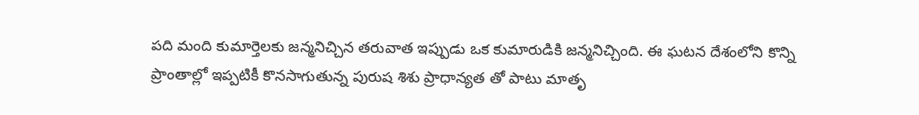పది మంది కుమార్తెలకు జన్మనిచ్చిన తరువాత ఇప్పుడు ఒక కుమారుడికి జన్మనిచ్చింది. ఈ ఘటన దేశంలోని కొన్ని ప్రాంతాల్లో ఇప్పటికీ కొనసాగుతున్న పురుష శిశు ప్రాధాన్యత తో పాటు మాతృ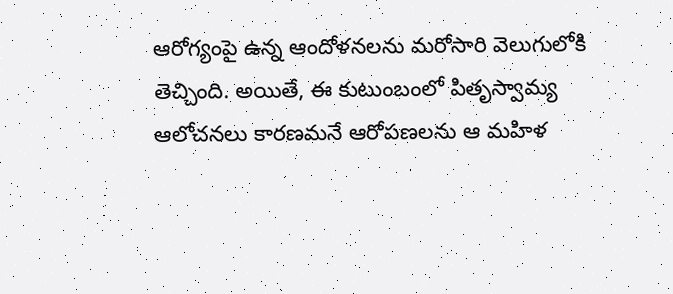ఆరోగ్యంపై ఉన్న ఆందోళనలను మరోసారి వెలుగులోకి తెచ్చింది. అయితే, ఈ కుటుంబంలో పితృస్వామ్య ఆలోచనలు కారణమనే ఆరోపణలను ఆ మహిళ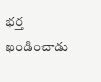భర్త ఖండించాడు